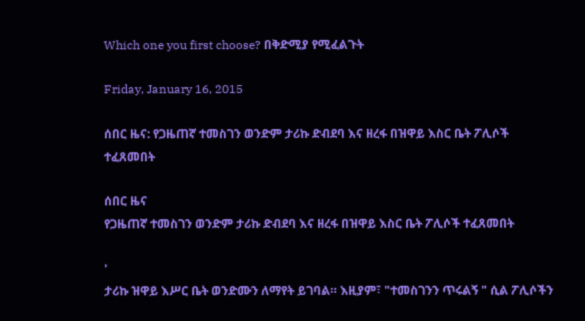Which one you first choose? በቅድሚያ የሚፈልጉት

Friday, January 16, 2015

ሰበር ዜና: የጋዜጠኛ ተመስገን ወንድም ታሪኩ ድብደባ እና ዘረፋ በዝዋይ እስር ቤት ፖሊሶች ተፈጸመበት

ሰበር ዜና
የጋዜጠኛ ተመስገን ወንድም ታሪኩ ድብደባ እና ዘረፋ በዝዋይ እስር ቤት ፖሊሶች ተፈጸመበት

'
ታሪኩ ዝዋይ እሥር ቤት ወንድሙን ለማየት ይገባል። እዚያም፣ "ተመስገንን ጥሩልኝ " ሲል ፖሊሶችን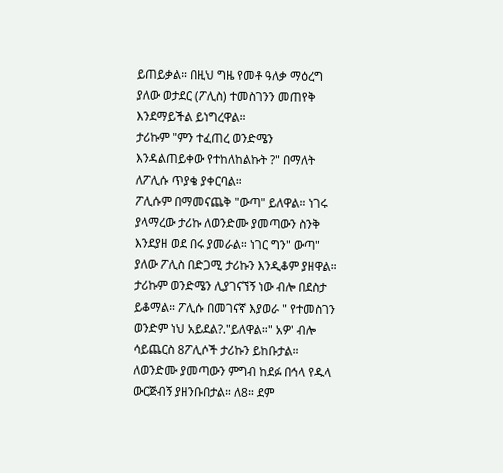ይጠይቃል። በዚህ ግዜ የመቶ ዓለቃ ማዕረግ ያለው ወታደር (ፖሊስ) ተመስገንን መጠየቅ እንደማይችል ይነግረዋል።
ታሪኩም "ምን ተፈጠረ ወንድሜን እንዳልጠይቀው የተከለከልኩት ?" በማለት ለፖሊሱ ጥያቄ ያቀርባል።
ፖሊሱም በማመናጨቅ "ውጣ" ይለዋል። ነገሩ ያላማረው ታሪኩ ለወንድሙ ያመጣውን ስንቅ እንደያዘ ወደ በሩ ያመራል። ነገር ግን" ውጣ" ያለው ፖሊስ በድጋሚ ታሪኩን እንዲቆም ያዘዋል።
ታሪኩም ወንድሜን ሊያገናኘኝ ነው ብሎ በደስታ ይቆማል። ፖሊሱ በመገናኛ እያወራ " የተመስገን ወንድም ነህ አይደል?."ይለዋል።" አዎ' ብሎ ሳይጨርስ 8ፖሊሶች ታሪኩን ይከቡታል። ለወንድሙ ያመጣውን ምግብ ከደፉ በኅላ የዱላ ውርጅብኝ ያዘንቡበታል። ለ8። ደም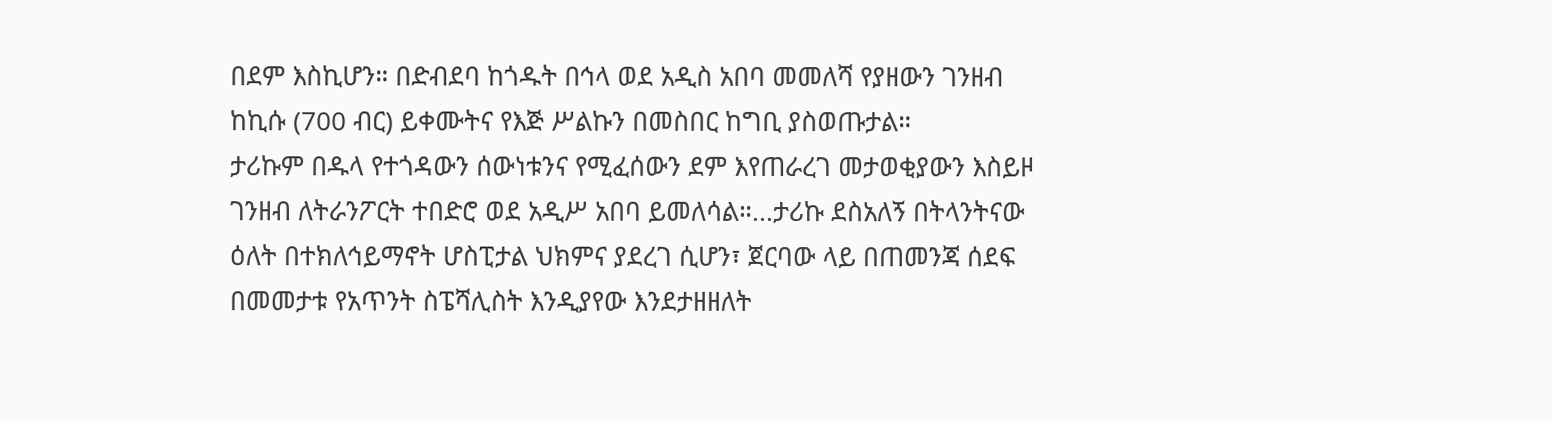በደም እስኪሆን። በድብደባ ከጎዱት በኅላ ወደ አዲስ አበባ መመለሻ የያዘውን ገንዘብ ከኪሱ (700 ብር) ይቀሙትና የእጅ ሥልኩን በመስበር ከግቢ ያስወጡታል።
ታሪኩም በዱላ የተጎዳውን ሰውነቱንና የሚፈሰውን ደም እየጠራረገ መታወቂያውን እስይዞ ገንዘብ ለትራንፖርት ተበድሮ ወደ አዲሥ አበባ ይመለሳል።...ታሪኩ ደስአለኝ በትላንትናው ዕለት በተክለኅይማኖት ሆስፒታል ህክምና ያደረገ ሲሆን፣ ጀርባው ላይ በጠመንጃ ሰደፍ በመመታቱ የአጥንት ስፔሻሊስት እንዲያየው እንደታዘዘለት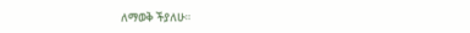ለማወቅ ችያለሁ።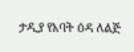ታዲያ የአባት ዕዳ ለልጅ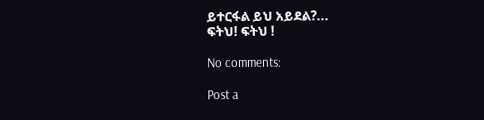ይተርፋል ይህ አይደል?...
ፍትህ! ፍትህ !

No comments:

Post a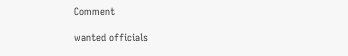Comment

wanted officials